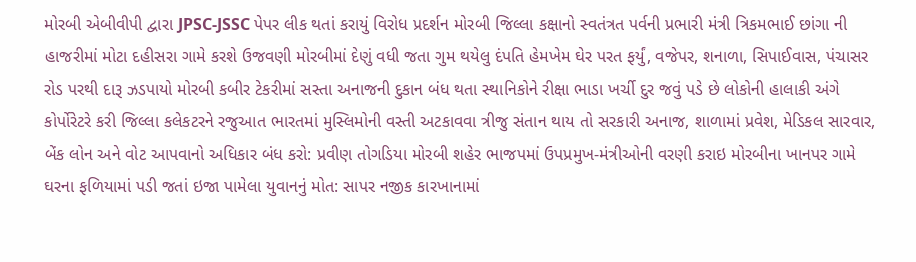મોરબી એબીવીપી દ્વારા JPSC-JSSC પેપર લીક થતાં કરાયું વિરોધ પ્રદર્શન મોરબી જિલ્લા કક્ષાનો સ્વતંત્રત પર્વની પ્રભારી મંત્રી ત્રિકમભાઈ છાંગા ની હાજરીમાં મોટા દહીસરા ગામે કરશે ઉજવણી મોરબીમાં દેણું વધી જતા ગુમ થયેલુ દંપતિ હેમખેમ ઘેર પરત ફર્યું, વજેપર, શનાળા, સિપાઈવાસ, પંચાસર રોડ પરથી દારૂ ઝડપાયો મોરબી કબીર ટેકરીમાં સસ્તા અનાજની દુકાન બંધ થતા સ્થાનિકોને રીક્ષા ભાડા ખર્ચી દુર જવું પડે છે લોકોની હાલાકી અંગે કોર્પોરેટરે કરી જિલ્લા કલેકટરને રજુઆત ભારતમાં મુસ્લિમોની વસ્તી અટકાવવા ત્રીજુ સંતાન થાય તો સરકારી અનાજ, શાળામાં પ્રવેશ, મેડિકલ સારવાર, બેંક લોન અને વોટ આપવાનો અધિકાર બંધ કરો: પ્રવીણ તોગડિયા મોરબી શહેર ભાજપમાં ઉપપ્રમુખ-મંત્રીઓની વરણી કરાઇ મોરબીના ખાનપર ગામે ઘરના ફળિયામાં પડી જતાં ઇજા પામેલા યુવાનનું મોત: સાપર નજીક કારખાનામાં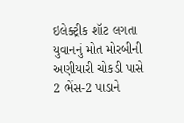ઇલેક્ટ્રીક શૉટ લગતા યુવાનનું મોત મોરબીની અણીયારી ચોકડી પાસે 2 ભેંસ-2 પાડાને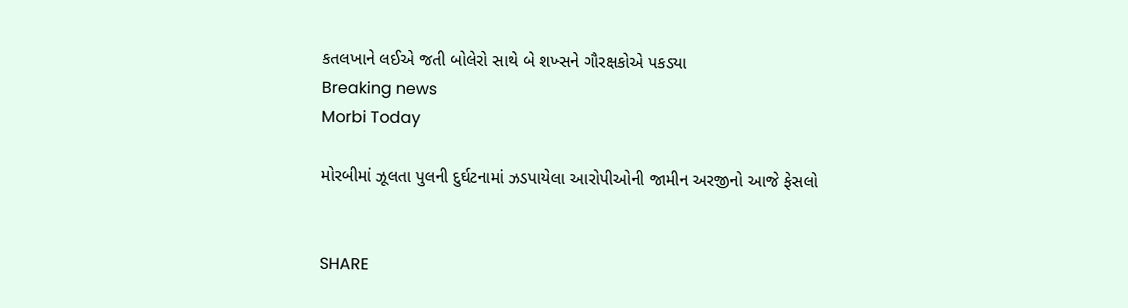કતલખાને લઈએ જતી બોલેરો સાથે બે શખ્સને ગૌરક્ષકોએ પકડ્યા
Breaking news
Morbi Today

મોરબીમાં ઝૂલતા પુલની દુર્ઘટનામાં ઝડપાયેલા આરોપીઓની જામીન અરજીનો આજે ફેસલો


SHARE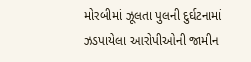મોરબીમાં ઝૂલતા પુલની દુર્ઘટનામાં ઝડપાયેલા આરોપીઓની જામીન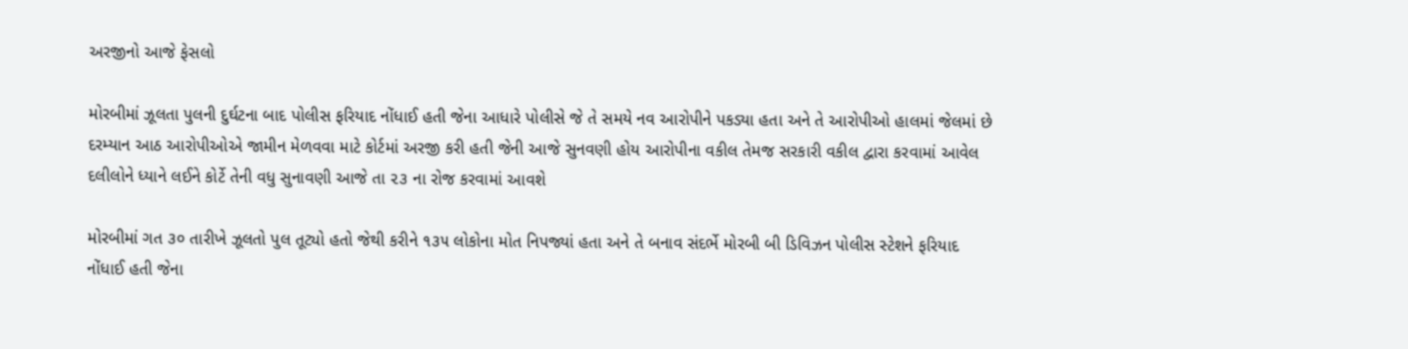અરજીનો આજે ફેસલો

મોરબીમાં ઝૂલતા પુલની દુર્ઘટના બાદ પોલીસ ફરિયાદ નોંધાઈ હતી જેના આધારે પોલીસે જે તે સમયે નવ આરોપીને પકડ્યા હતા અને તે આરોપીઓ હાલમાં જેલમાં છે દરમ્યાન આઠ આરોપીઓએ જામીન મેળવવા માટે કોર્ટમાં અરજી કરી હતી જેની આજે સુનવણી હોય આરોપીના વકીલ તેમજ સરકારી વકીલ દ્વારા કરવામાં આવેલ દલીલોને ધ્યાને લઈને કોર્ટે તેની વધુ સુનાવણી આજે તા ૨૩ ના રોજ કરવામાં આવશે

મોરબીમાં ગત ૩૦ તારીખે ઝૂલતો પુલ તૂટ્યો હતો જેથી કરીને ૧૩૫ લોકોના મોત નિપજ્યાં હતા અને તે બનાવ સંદર્ભે મોરબી બી ડિવિઝન પોલીસ સ્ટેશને ફરિયાદ નોંધાઈ હતી જેના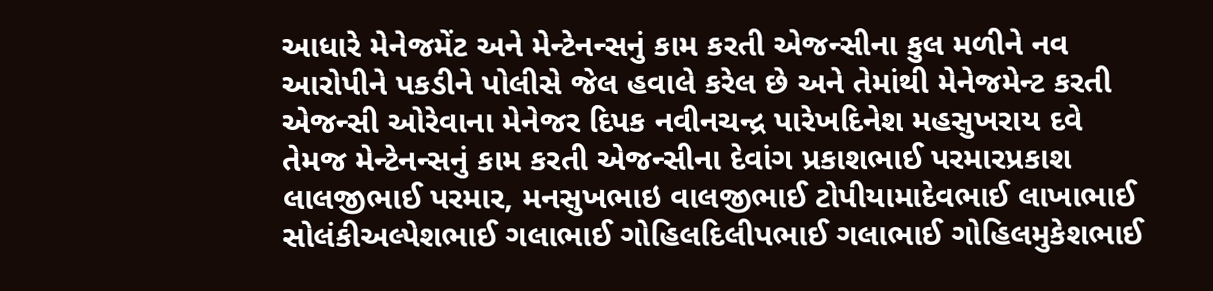આધારે મેનેજમેંટ અને મેન્ટેનન્સનું કામ કરતી એજન્સીના કુલ મળીને નવ આરોપીને પકડીને પોલીસે જેલ હવાલે કરેલ છે અને તેમાંથી મેનેજમેન્ટ કરતી એજન્સી ઓરેવાના મેનેજર દિપક નવીનચન્દ્ર પારેખદિનેશ મહસુખરાય દવે તેમજ મેન્ટેનન્સનું કામ કરતી એજન્સીના દેવાંગ પ્રકાશભાઈ પરમારપ્રકાશ લાલજીભાઈ પરમાર, મનસુખભાઇ વાલજીભાઈ ટોપીયામાદેવભાઈ લાખાભાઈ સોલંકીઅલ્પેશભાઈ ગલાભાઈ ગોહિલદિલીપભાઈ ગલાભાઈ ગોહિલમુકેશભાઈ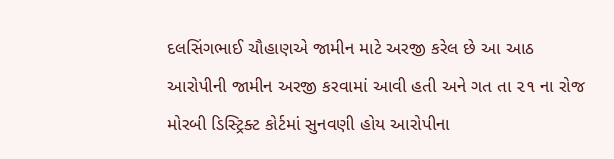દલસિંગભાઈ ચૌહાણએ જામીન માટે અરજી કરેલ છે આ આઠ આરોપીની જામીન અરજી કરવામાં આવી હતી અને ગત તા ૨૧ ના રોજ મોરબી ડિસ્ટ્રિક્ટ કોર્ટમાં સુનવણી હોય આરોપીના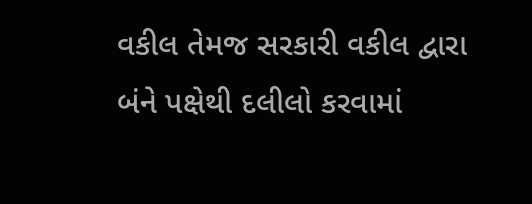વકીલ તેમજ સરકારી વકીલ દ્વારા બંને પક્ષેથી દલીલો કરવામાં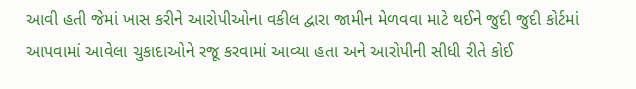આવી હતી જેમાં ખાસ કરીને આરોપીઓના વકીલ દ્વારા જામીન મેળવવા માટે થઈને જુદી જુદી કોર્ટમાં આપવામાં આવેલા ચુકાદાઓને રજૂ કરવામાં આવ્યા હતા અને આરોપીની સીધી રીતે કોઈ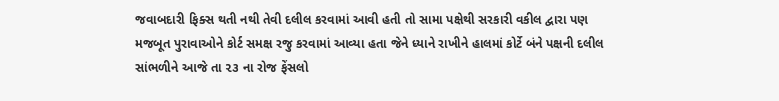જવાબદારી ફિક્સ થતી નથી તેવી દલીલ કરવામાં આવી હતી તો સામા પક્ષેથી સરકારી વકીલ દ્વારા પણ મજબૂત પુરાવાઓને કોર્ટ સમક્ષ રજુ કરવામાં આવ્યા હતા જેને ધ્યાને રાખીને હાલમાં કોર્ટે બંને પક્ષની દલીલ સાંભળીને આજે તા ૨૩ ના રોજ ફેંસલો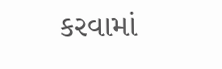કરવામાં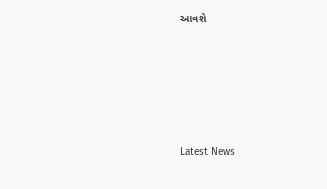આવશે






Latest News